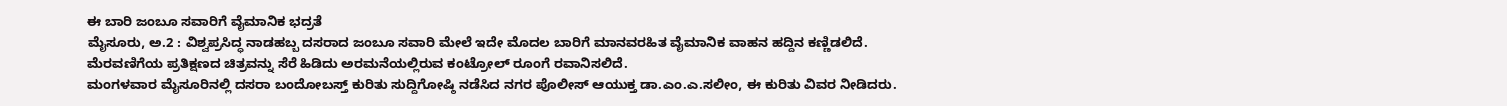ಈ ಬಾರಿ ಜಂಬೂ ಸವಾರಿಗೆ ವೈಮಾನಿಕ ಭದ್ರತೆ
ಮೈಸೂರು, ಅ.2 : ವಿಶ್ವಪ್ರಸಿದ್ಧ ನಾಡಹಬ್ಬ ದಸರಾದ ಜಂಬೂ ಸವಾರಿ ಮೇಲೆ ಇದೇ ಮೊದಲ ಬಾರಿಗೆ ಮಾನವರಹಿತ ವೈಮಾನಿಕ ವಾಹನ ಹದ್ದಿನ ಕಣ್ಣಿಡಲಿದೆ. ಮೆರವಣಿಗೆಯ ಪ್ರತಿಕ್ಷಣದ ಚಿತ್ರವನ್ನು ಸೆರೆ ಹಿಡಿದು ಅರಮನೆಯಲ್ಲಿರುವ ಕಂಟ್ರೋಲ್ ರೂಂಗೆ ರವಾನಿಸಲಿದೆ.
ಮಂಗಳವಾರ ಮೈಸೂರಿನಲ್ಲಿ ದಸರಾ ಬಂದೋಬಸ್ತ್ ಕುರಿತು ಸುದ್ದಿಗೋಷ್ಠಿ ನಡೆಸಿದ ನಗರ ಪೊಲೀಸ್ ಆಯುಕ್ತ ಡಾ.ಎಂ.ಎ.ಸಲೀಂ, ಈ ಕುರಿತು ವಿವರ ನೀಡಿದರು.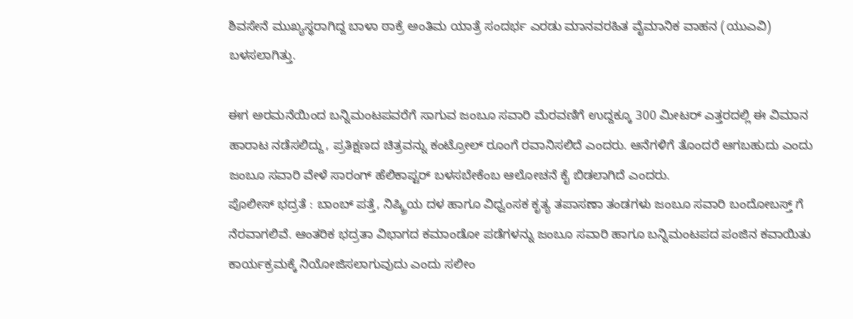ಶಿವಸೇನೆ ಮುಖ್ಯಸ್ಥರಾಗಿದ್ದ ಬಾಳಾ ಠಾಕ್ರೆ ಅಂತಿಮ ಯಾತ್ರೆ ಸಂದರ್ಭ ಎರಡು ಮಾನವರಹಿತ ವೈಮಾನಿಕ ವಾಹನ (ಯುಎವಿ) ಬಳಸಲಾಗಿತ್ತು.

ಈಗ ಅರಮನೆಯಿಂದ ಬನ್ನಿಮಂಟಪವರೆಗೆ ಸಾಗುವ ಜಂಬೂ ಸವಾರಿ ಮೆರವಣಿಗೆ ಉದ್ದಕ್ಕೂ 300 ಮೀಟರ್ ಎತ್ತರದಲ್ಲಿ ಈ ವಿಮಾನ ಹಾರಾಟ ನಡೆಸಲಿದ್ದು, ಪ್ರತಿಕ್ಷಣದ ಚಿತ್ರವನ್ನು ಕಂಟ್ರೋಲ್ ರೂಂಗೆ ರವಾನಿಸಲಿದೆ ಎಂದರು. ಆನೆಗಳಿಗೆ ತೊಂದರೆ ಆಗಬಹುದು ಎಂದು ಜಂಬೂ ಸವಾರಿ ವೇಳೆ ಸಾರಂಗ್ ಹೆಲಿಕಾಪ್ಟರ್ ಬಳಸಬೇಕೆಂಬ ಆಲೋಚನೆ ಕೈ ಬಿಡಲಾಗಿದೆ ಎಂದರು.
ಪೊಲೀಸ್ ಭದ್ರತೆ : ಬಾಂಬ್ ಪತ್ತೆ, ನಿಷ್ಕ್ರಿಯ ದಳ ಹಾಗೂ ವಿಧ್ವಂಸಕ ಕೃತ್ಯ ತಪಾಸಣಾ ತಂಡಗಳು ಜಂಬೂ ಸವಾರಿ ಬಂದೋಬಸ್ತ್ ಗೆ ನೆರವಾಗಲಿವೆ. ಆಂತರಿಕ ಭದ್ರತಾ ವಿಭಾಗದ ಕಮಾಂಡೋ ಪಡೆಗಳನ್ನು ಜಂಬೂ ಸವಾರಿ ಹಾಗೂ ಬನ್ನಿಮಂಟಪದ ಪಂಜಿನ ಕವಾಯಿತು ಕಾರ್ಯಕ್ರಮಕ್ಕೆ ನಿಯೋಜಿಸಲಾಗುವುದು ಎಂದು ಸಲೀಂ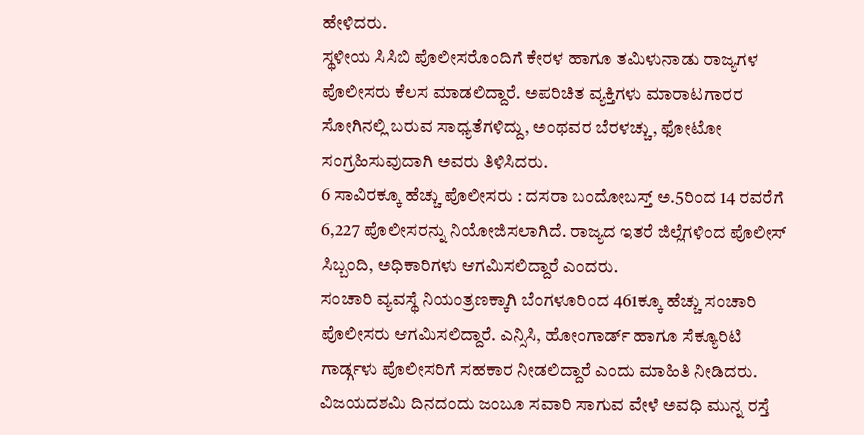ಹೇಳಿದರು.
ಸ್ಥಳೀಯ ಸಿಸಿಬಿ ಪೊಲೀಸರೊಂದಿಗೆ ಕೇರಳ ಹಾಗೂ ತಮಿಳುನಾಡು ರಾಜ್ಯಗಳ ಪೊಲೀಸರು ಕೆಲಸ ಮಾಡಲಿದ್ದಾರೆ. ಅಪರಿಚಿತ ವ್ಯಕ್ತಿಗಳು ಮಾರಾಟಗಾರರ ಸೋಗಿನಲ್ಲಿ ಬರುವ ಸಾಧ್ಯತೆಗಳಿದ್ದು, ಅಂಥವರ ಬೆರಳಚ್ಚು, ಫೋಟೋ ಸಂಗ್ರಹಿಸುವುದಾಗಿ ಅವರು ತಿಳಿಸಿದರು.
6 ಸಾವಿರಕ್ಕೂ ಹೆಚ್ಚು ಪೊಲೀಸರು : ದಸರಾ ಬಂದೋಬಸ್ತ್ ಅ.5ರಿಂದ 14 ರವರೆಗೆ 6,227 ಪೊಲೀಸರನ್ನು ನಿಯೋಜಿಸಲಾಗಿದೆ. ರಾಜ್ಯದ ಇತರೆ ಜಿಲ್ಲೆಗಳಿಂದ ಪೊಲೀಸ್ ಸಿಬ್ಬಂದಿ, ಅಧಿಕಾರಿಗಳು ಆಗಮಿಸಲಿದ್ದಾರೆ ಎಂದರು.
ಸಂಚಾರಿ ವ್ಯವಸ್ಥೆ ನಿಯಂತ್ರಣಕ್ಕಾಗಿ ಬೆಂಗಳೂರಿಂದ 461ಕ್ಕೂ ಹೆಚ್ಚು ಸಂಚಾರಿ ಪೊಲೀಸರು ಆಗಮಿಸಲಿದ್ದಾರೆ. ಎನ್ಸಿಸಿ, ಹೋಂಗಾರ್ಡ್ ಹಾಗೂ ಸೆಕ್ಯೂರಿಟಿ ಗಾರ್ಡ್ಗಳು ಪೊಲೀಸರಿಗೆ ಸಹಕಾರ ನೀಡಲಿದ್ದಾರೆ ಎಂದು ಮಾಹಿತಿ ನೀಡಿದರು.
ವಿಜಯದಶಮಿ ದಿನದಂದು ಜಂಬೂ ಸವಾರಿ ಸಾಗುವ ವೇಳೆ ಅವಧಿ ಮುನ್ನ ರಸ್ತೆ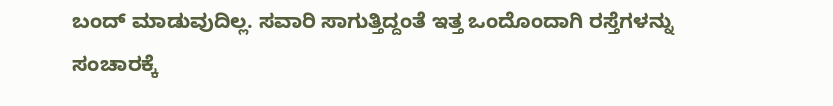ಬಂದ್ ಮಾಡುವುದಿಲ್ಲ. ಸವಾರಿ ಸಾಗುತ್ತಿದ್ದಂತೆ ಇತ್ತ ಒಂದೊಂದಾಗಿ ರಸ್ತೆಗಳನ್ನು ಸಂಚಾರಕ್ಕೆ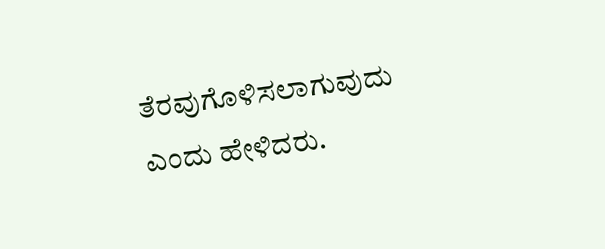ತೆರವುಗೊಳಿಸಲಾಗುವುದು ಎಂದು ಹೇಳಿದರು.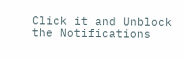Click it and Unblock the Notifications